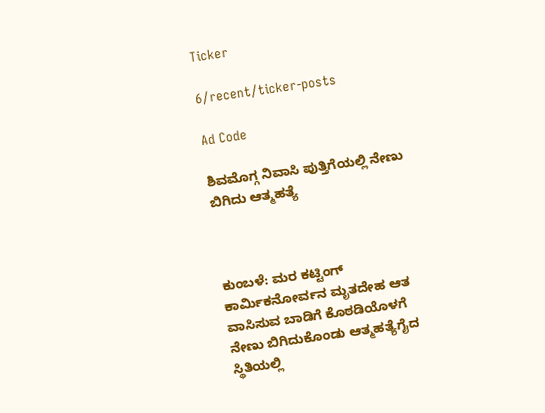Ticker

6/recent/ticker-posts

Ad Code

ಶಿವಮೊಗ್ಗ ನಿವಾಸಿ ಪುತ್ತಿಗೆಯಲ್ಲಿ ನೇಣು ಬಿಗಿದು ಆತ್ಮಹತ್ಯೆ



ಕುಂಬಳೆ: ಮರ ಕಟ್ಟಿಂಗ್  ಕಾರ್ಮಿಕನೋರ್ವನ ಮೃತದೇಹ ಆತ ವಾಸಿಸುವ ಬಾಡಿಗೆ ಕೊಠಡಿಯೊಳಗೆ ನೇಣು ಬಿಗಿದುಕೊಂಡು ಆತ್ಮಹತ್ಯೆಗೈದ ಸ್ಥಿತಿಯಲ್ಲಿ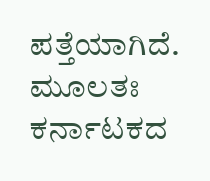ಪತ್ತೆಯಾಗಿದೆ. ಮೂಲತಃ ಕರ್ನಾಟಕದ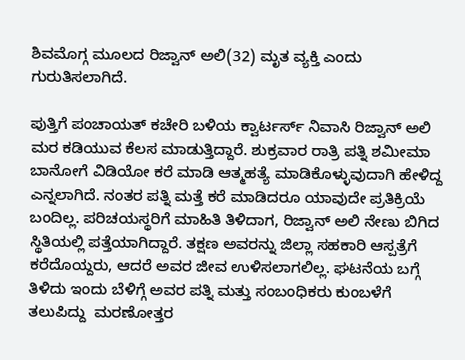ಶಿವಮೊಗ್ಗ ಮೂಲದ ರಿಜ್ವಾನ್ ಅಲಿ(32) ಮೃತ ವ್ಯಕ್ತಿ ಎಂದು ಗುರುತಿಸಲಾಗಿದೆ.

ಪುತ್ತಿಗೆ ಪಂಚಾಯತ್ ಕಚೇರಿ ಬಳಿಯ ಕ್ವಾರ್ಟರ್ಸ್ ನಿವಾಸಿ ರಿಜ್ವಾನ್ ಅಲಿ ಮರ ಕಡಿಯುವ ಕೆಲಸ ಮಾಡುತ್ತಿದ್ದಾರೆ. ಶುಕ್ರವಾರ ರಾತ್ರಿ ಪತ್ನಿ ಶಮೀಮಾ ಬಾನೋಗೆ ವಿಡಿಯೋ ಕರೆ ಮಾಡಿ ಆತ್ಮಹತ್ಯೆ ಮಾಡಿಕೊಳ್ಳುವುದಾಗಿ ಹೇಳಿದ್ದ ಎನ್ನಲಾಗಿದೆ. ನಂತರ ಪತ್ನಿ ಮತ್ತೆ ಕರೆ ಮಾಡಿದರೂ ಯಾವುದೇ ಪ್ರತಿಕ್ರಿಯೆ ಬಂದಿಲ್ಲ. ಪರಿಚಯಸ್ಥರಿಗೆ ಮಾಹಿತಿ ತಿಳಿದಾಗ, ರಿಜ್ವಾನ್ ಅಲಿ ನೇಣು ಬಿಗಿದ ಸ್ಥಿತಿಯಲ್ಲಿ ಪತ್ತೆಯಾಗಿದ್ದಾರೆ. ತಕ್ಷಣ ಅವರನ್ನು ಜಿಲ್ಲಾ ಸಹಕಾರಿ ಆಸ್ಪತ್ರೆಗೆ ಕರೆದೊಯ್ದರು, ಆದರೆ ಅವರ ಜೀವ ಉಳಿಸಲಾಗಲಿಲ್ಲ. ಘಟನೆಯ ಬಗ್ಗೆ ತಿಳಿದು ಇಂದು ಬೆಳಿಗ್ಗೆ ಅವರ ಪತ್ನಿ ಮತ್ತು ಸಂಬಂಧಿಕರು ಕುಂಬಳೆಗೆ ತಲುಪಿದ್ದು  ಮರಣೋತ್ತರ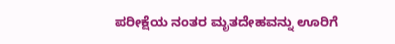ಪರೀಕ್ಷೆಯ ನಂತರ ಮೃತದೇಹವನ್ನು ಊರಿಗೆ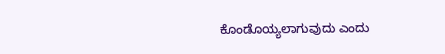ಕೊಂಡೊಯ್ಯಲಾಗುವುದು ಎಂದು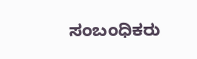ಸಂಬಂಧಿಕರು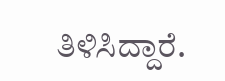ತಿಳಿಸಿದ್ದಾರೆ.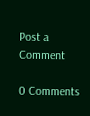Post a Comment

0 Comments